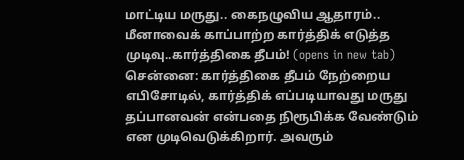மாட்டிய மருது.. கைநழுவிய ஆதாரம்.. மீனாவைக் காப்பாற்ற கார்த்திக் எடுத்த முடிவு..கார்த்திகை தீபம்! (opens in new tab)
சென்னை: கார்த்திகை தீபம் நேற்றைய எபிசோடில், கார்த்திக் எப்படியாவது மருது தப்பானவன் என்பதை நிரூபிக்க வேண்டும் என முடிவெடுக்கிறார். அவரும்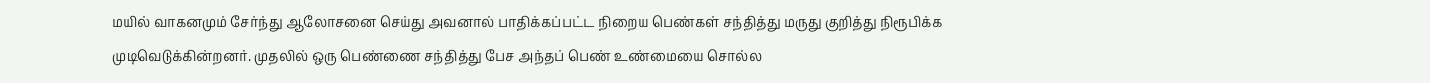மயில் வாகனமும் சேர்ந்து ஆலோசனை செய்து அவனால் பாதிக்கப்பட்ட நிறைய பெண்கள் சந்தித்து மருது குறித்து நிரூபிக்க முடிவெடுக்கின்றனர். முதலில் ஒரு பெண்ணை சந்தித்து பேச அந்தப் பெண் உண்மையை சொல்ல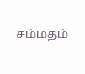சம்மதம்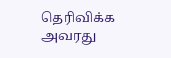தெரிவிக்க அவரது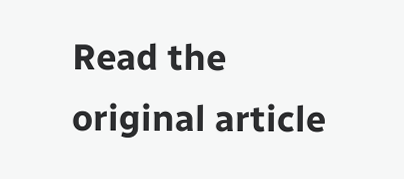Read the original article